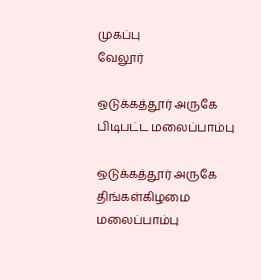முகப்பு
வேலூர்

ஒடுக்கத்தூர் அருகே பிடிபட்ட மலைப்பாம்பு

ஒடுக்கத்தூர் அருகே திங்கள்கிழமை மலைப்பாம்பு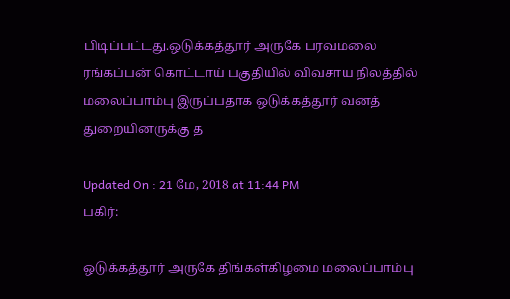பிடிப்பட்டது.ஒடுக்கத்தூர் அருகே பரவமலை ரங்கப்பன் கொட்டாய் பகுதியில் விவசாய நிலத்தில் மலைப்பாம்பு இருப்பதாக ஒடுக்கத்தூர் வனத் துறையினருக்கு த

Updated On : 21 மே, 2018 at 11:44 PM
பகிர்:

ஒடுக்கத்தூர் அருகே திங்கள்கிழமை மலைப்பாம்பு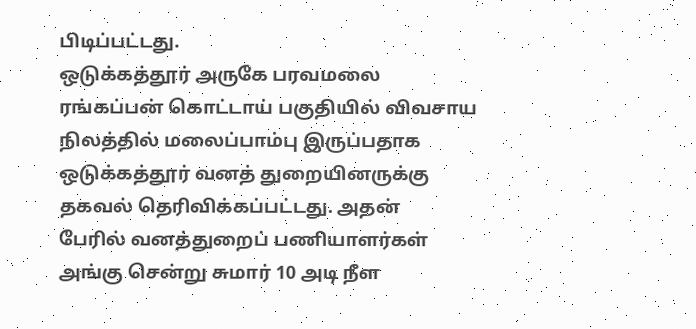பிடிப்பட்டது.
ஒடுக்கத்தூர் அருகே பரவமலை ரங்கப்பன் கொட்டாய் பகுதியில் விவசாய நிலத்தில் மலைப்பாம்பு இருப்பதாக ஒடுக்கத்தூர் வனத் துறையினருக்கு தகவல் தெரிவிக்கப்பட்டது. அதன்
பேரில் வனத்துறைப் பணியாளர்கள் அங்கு சென்று சுமார் 10 அடி நீள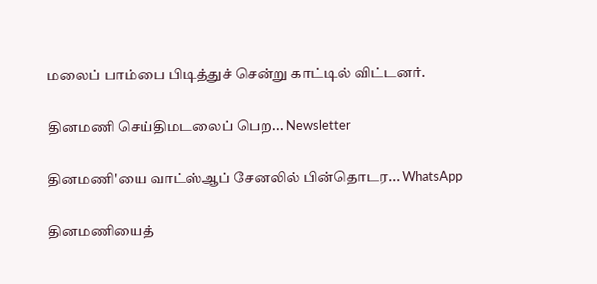மலைப் பாம்பை பிடித்துச் சென்று காட்டில் விட்டனர்.

தினமணி செய்திமடலைப் பெற... Newsletter

தினமணி'யை வாட்ஸ்ஆப் சேனலில் பின்தொடர... WhatsApp

தினமணியைத்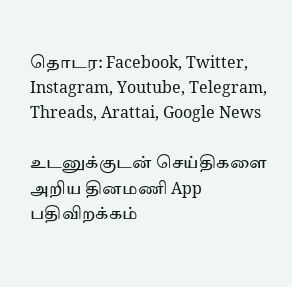தொடர: Facebook, Twitter, Instagram, Youtube, Telegram, Threads, Arattai, Google News

உடனுக்குடன் செய்திகளை அறிய தினமணி App பதிவிறக்கம்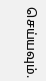செய்யவும்.